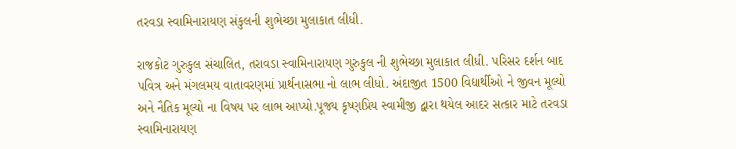તરવડા સ્વામિનારાયણ સંકુલની શુભેચ્છા મુલાકાત લીધી.

રાજકોટ ગુરુકુલ સંચાલિત, તરાવડા સ્વામિનારાયણ ગુરુકુલ ની શુભેચ્છા મુલાકાત લીધી. પરિસર દર્શન બાદ પવિત્ર અને મંગલમય વાતાવરણમાં પ્રાર્થનાસભા નો લાભ લીધો. અંદાજીત 1500 વિદ્યાર્થીઓ ને જીવન મૂલ્યો અને નૈતિક મૂલ્યો ના વિષય પર લાભ આપ્યો.પૂજ્ય કૃષ્ણપ્રિય સ્વામીજી દ્વારા થયેલ આદર સત્કાર માટે તરવડા સ્વામિનારાયણ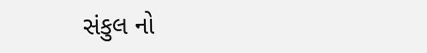સંકુલ નો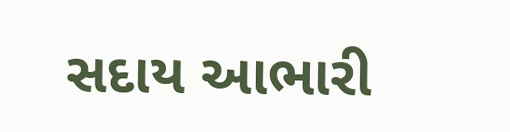સદાય આભારી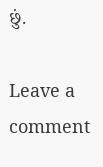છું.

Leave a comment